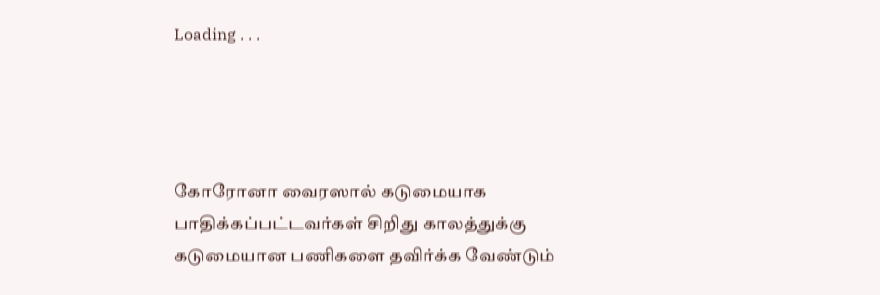Loading . . .




கோரோனா வைரஸால் கடுமையாக பாதிக்கப்பட்டவர்கள் சிறிது காலத்துக்கு கடுமையான பணிகளை தவிர்க்க வேண்டும்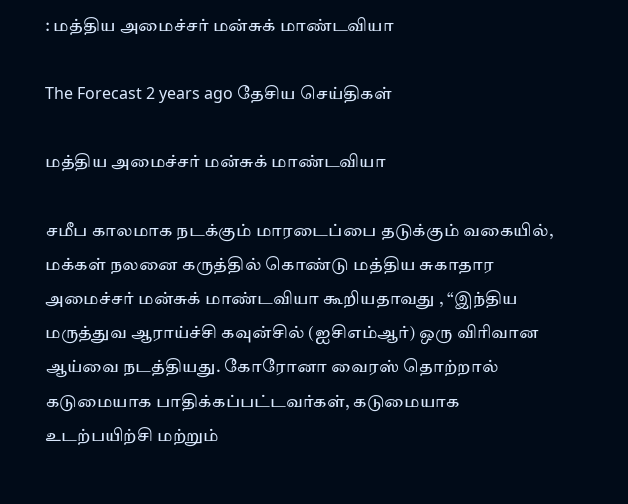: மத்திய அமைச்சர் மன்சுக் மாண்டவியா

The Forecast 2 years ago தேசிய செய்திகள்

மத்திய அமைச்சர் மன்சுக் மாண்டவியா

சமீப காலமாக நடக்கும் மாரடைப்பை தடுக்கும் வகையில், மக்கள் நலனை கருத்தில் கொண்டு மத்திய சுகாதார அமைச்சர் மன்சுக் மாண்டவியா கூறியதாவது , “இந்திய மருத்துவ ஆராய்ச்சி கவுன்சில் (ஐசிஎம்ஆர்) ஒரு விரிவான ஆய்வை நடத்தியது. கோரோனா வைரஸ் தொற்றால் கடுமையாக பாதிக்கப்பட்டவர்கள், கடுமையாக உடற்பயிற்சி மற்றும்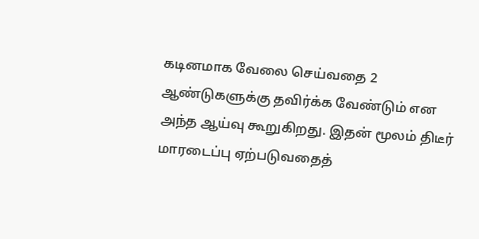கடினமாக வேலை செய்வதை 2 ஆண்டுகளுக்கு தவிர்க்க வேண்டும் என அந்த ஆய்வு கூறுகிறது. இதன் மூலம் திடீர் மாரடைப்பு ஏற்படுவதைத்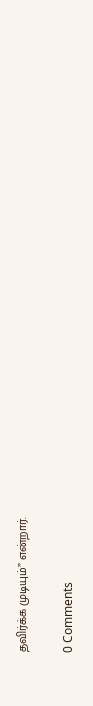தவிர்க்க முடியும்” என்றார்.

0 Comments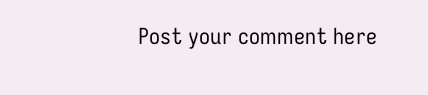Post your comment here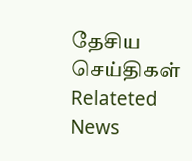தேசிய செய்திகள் Relateted News